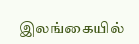இலங்கையில்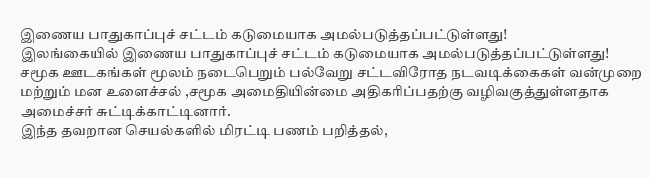இணைய பாதுகாப்புச் சட்டம் கடுமையாக அமல்படுத்தப்பட்டுள்ளது!
இலங்கையில் இணைய பாதுகாப்புச் சட்டம் கடுமையாக அமல்படுத்தப்பட்டுள்ளது!
சமூக ஊடகங்கள் மூலம் நடைபெறும் பல்வேறு சட்டவிரோத நடவடிக்கைகள் வன்முறை மற்றும் மன உளைச்சல் ,சமூக அமைதியின்மை அதிகரிப்பதற்கு வழிவகுத்துள்ளதாக அமைச்சர் சுட்டிக்காட்டினார்.
இந்த தவறான செயல்களில் மிரட்டி பணம் பறித்தல்,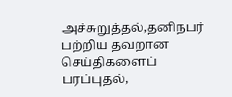அச்சுறுத்தல்,தனிநபர் பற்றிய தவறான செய்திகளைப் பரப்புதல்,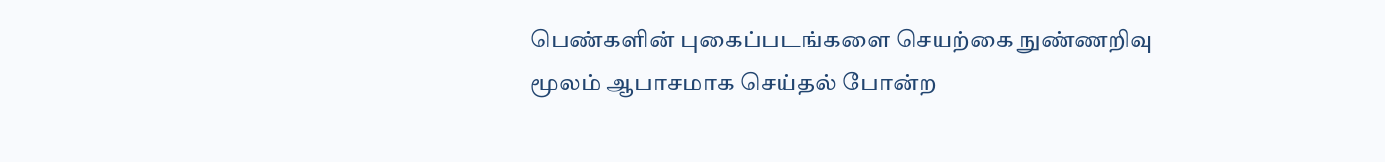பெண்களின் புகைப்படங்களை செயற்கை நுண்ணறிவு மூலம் ஆபாசமாக செய்தல் போன்ற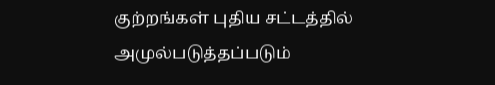குற்றங்கள் புதிய சட்டத்தில் அமுல்படுத்தப்படும்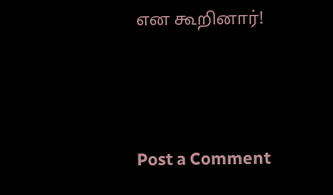என கூறினார்!




Post a Comment